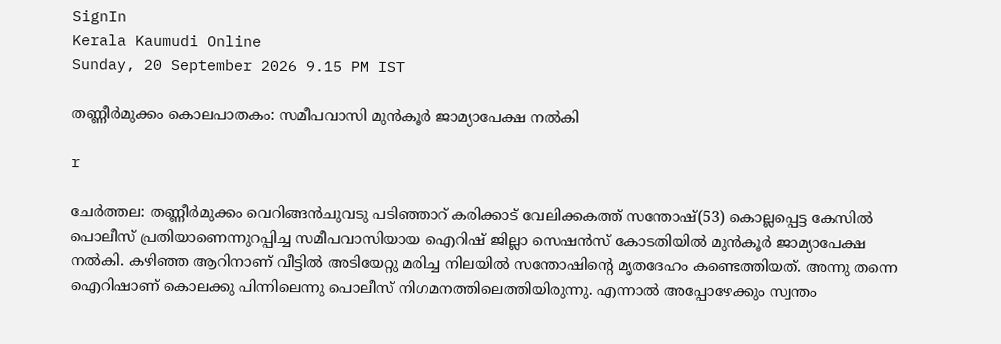SignIn
Kerala Kaumudi Online
Sunday, 20 September 2026 9.15 PM IST

തണ്ണീർമുക്കം കൊലപാതകം: സമീപവാസി മുൻകൂർ ജാമ്യാപേക്ഷ നൽകി

r

ചേർത്തല: തണ്ണീർമുക്കം വെറിങ്ങൻചുവടു പടിഞ്ഞാറ് കരിക്കാട് വേലിക്കകത്ത് സന്തോഷ്(53) കൊല്ലപ്പെട്ട കേസിൽ പൊലീസ് പ്രതിയാണെന്നുറപ്പിച്ച സമീപവാസിയായ ഐറിഷ് ജില്ലാ സെഷൻസ് കോടതിയിൽ മുൻകൂർ ജാമ്യാപേക്ഷ നൽകി. കഴിഞ്ഞ ആറിനാണ് വീട്ടിൽ അടിയേറ്റു മരിച്ച നിലയിൽ സന്തോഷിന്റെ മൃതദേഹം കണ്ടെത്തിയത്. അന്നു തന്നെ ഐറിഷാണ് കൊലക്കു പിന്നിലെന്നു പൊലീസ് നിഗമനത്തിലെത്തിയിരുന്നു. എന്നാൽ അപ്പോഴേക്കും സ്വന്തം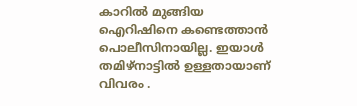കാറിൽ മുങ്ങിയ ഐറിഷിനെ കണ്ടെത്താൻ പൊലീസിനായില്ല. ഇയാൾ തമിഴ്നാട്ടിൽ ഉള്ളതായാണ് വിവരം .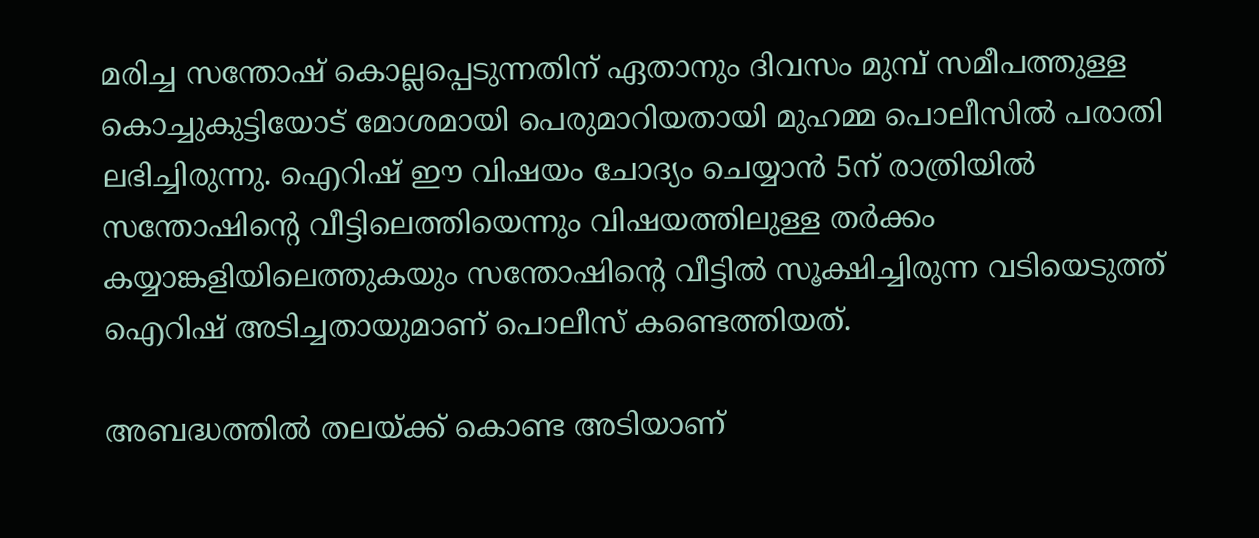മരിച്ച സന്തോഷ് കൊല്ലപ്പെടുന്നതിന് ഏതാനും ദിവസം മുമ്പ് സമീപത്തുള്ള കൊച്ചുകുട്ടിയോട് മോശമായി പെരുമാറിയതായി മുഹമ്മ പൊലീസിൽ പരാതി ലഭിച്ചിരുന്നു. ഐറിഷ് ഈ വിഷയം ചോദ്യം ചെയ്യാൻ 5ന് രാത്രിയിൽ സന്തോഷിന്റെ വീട്ടിലെത്തിയെന്നും വിഷയത്തിലുള്ള തർക്കം കയ്യാങ്കളിയിലെത്തുകയും സന്തോഷിന്റെ വീട്ടിൽ സൂക്ഷിച്ചിരുന്ന വടിയെടുത്ത് ഐറിഷ് അടിച്ചതായുമാണ് പൊലീസ് കണ്ടെത്തിയത്.

അബദ്ധത്തിൽ തലയ്ക്ക് കൊണ്ട അടിയാണ്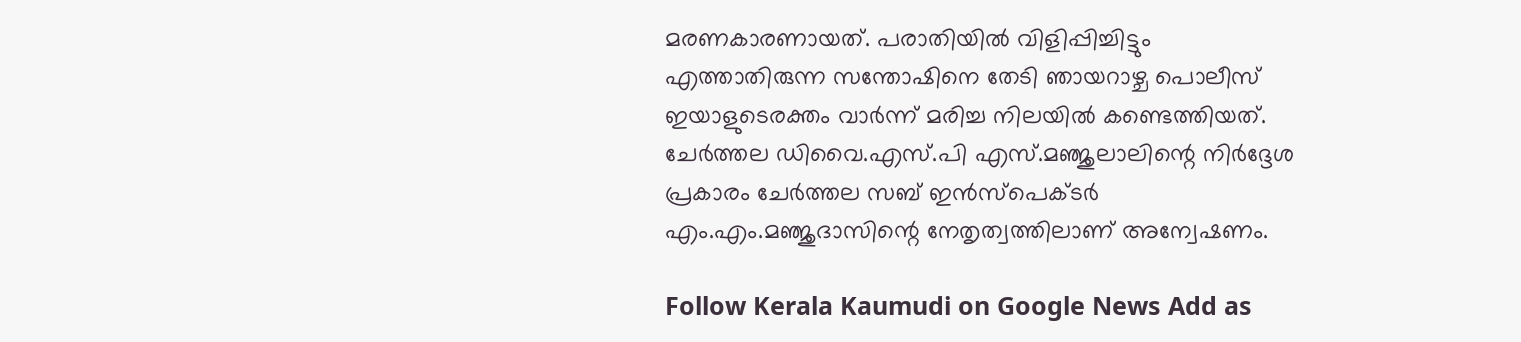മരണകാരണായത്. പരാതിയിൽ വിളിപ്പിച്ചിട്ടും എത്താതിരുന്ന സന്തോഷിനെ തേടി ഞായറാഴ്ച പൊലീസ് ഇയാളുടെരക്തം വാർന്ന് മരിച്ച നിലയിൽ കണ്ടെത്തിയത്. ചേർത്തല ഡിവൈ.എസ്.പി എസ്.മഞ്ജുലാലിന്റെ നിർദ്ദേശ പ്രകാരം ചേർത്തല സബ് ഇൻസ്പെക്ടർ എം.എം.മഞ്ജുദാസിന്റെ നേതൃത്വത്തിലാണ് അന്വേഷണം.

Follow Kerala Kaumudi on Google News Add as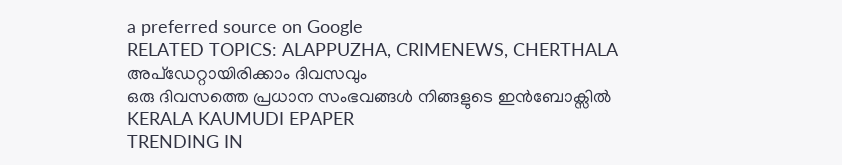a preferred source on Google
RELATED TOPICS: ALAPPUZHA, CRIMENEWS, CHERTHALA
അപ്ഡേറ്റായിരിക്കാം ദിവസവും
ഒരു ദിവസത്തെ പ്രധാന സംഭവങ്ങൾ നിങ്ങളുടെ ഇൻബോക്സിൽ
KERALA KAUMUDI EPAPER
TRENDING IN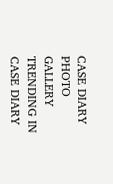CASE DIARY
PHOTO GALLERY
TRENDING IN CASE DIARY